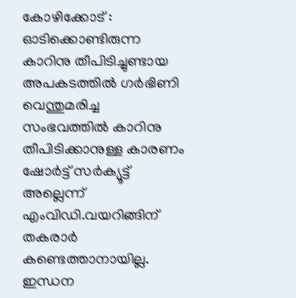കോഴിക്കോട് : ഓടിക്കൊണ്ടിരുന്ന കാറിനു തീപിടിച്ചുണ്ടായ അപകടത്തിൽ ഗർഭിണി വെന്തുമരിച്ച സംഭവത്തിൽ കാറിനു തീപിടിക്കാനുള്ള കാരണം ഷോർട്ട് സർക്യൂട്ട് അല്ലെന്ന് എംവിഡി.വയറിങ്ങിന് തകരാർ കണ്ടെത്താനായില്ല. ഇന്ധന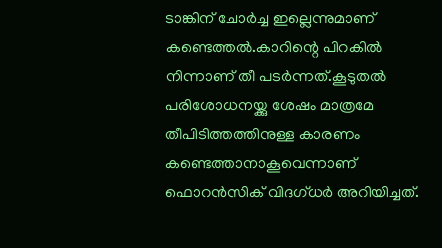ടാങ്കിന് ചോർച്ച ഇല്ലെന്നുമാണ് കണ്ടെത്തൽ.കാറിന്റെ പിറകിൽ നിന്നാണ് തീ പടർന്നത്.കൂടുതൽ പരിശോധനയ്ക്കു ശേഷം മാത്രമേ തീപിടിത്തത്തിനുള്ള കാരണം കണ്ടെത്താനാകൂവെന്നാണ് ഫൊറൻസിക് വിദഗ്ധർ അറിയിച്ചത്.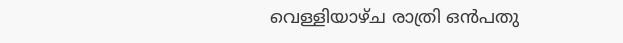വെള്ളിയാഴ്ച രാത്രി ഒൻപതു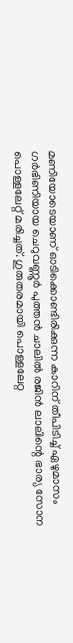മണിയോടെയാണ് ഓടിക്കൊണ്ടിരിക്കുന്ന കാറിന് തീപിടിച്ച് ഏഴുമാസം ഗർഭിണിയായ ചെറുവണ്ണൂർ പുത്തൻ ചാലിൽ രജിൻ ലാലിന്റെ ഭാര്യ സോന പൊള്ളലേറ്റ് മരിച്ചത്. ഗുരുതരമായി പൊള്ളലേറ്റ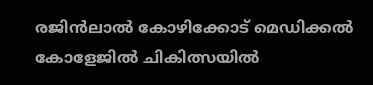രജിൻലാൽ കോഴിക്കോട് മെഡിക്കൽ കോളേജിൽ ചികിത്സയിൽ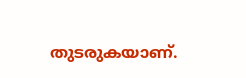തുടരുകയാണ്.